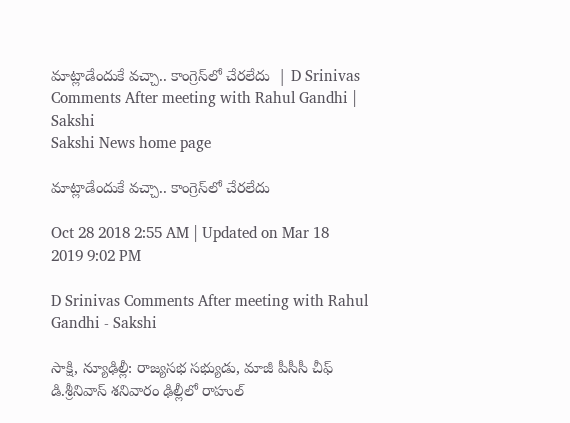మాట్లాడేందుకే వచ్చా.. కాంగ్రెస్‌లో చేరలేదు  | D Srinivas Comments After meeting with Rahul Gandhi | Sakshi
Sakshi News home page

మాట్లాడేందుకే వచ్చా.. కాంగ్రెస్‌లో చేరలేదు

Oct 28 2018 2:55 AM | Updated on Mar 18 2019 9:02 PM

D Srinivas Comments After meeting with Rahul Gandhi - Sakshi

సాక్షి, న్యూఢిల్లీ: రాజ్యసభ సభ్యుడు, మాజీ పీసీసీ చీఫ్‌ డి.శ్రీనివాస్‌ శనివారం ఢిల్లీలో రాహుల్‌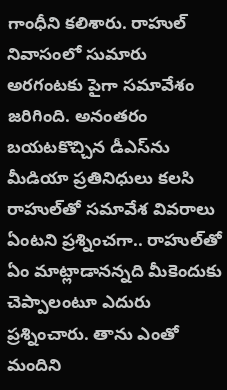గాంధీని కలిశారు. రాహుల్‌ నివాసంలో సుమారు అరగంటకు పైగా సమావేశం జరిగింది. అనంతరం బయటకొచ్చిన డీఎస్‌ను మీడియా ప్రతినిధులు కలసి రాహుల్‌తో సమావేశ వివరాలు ఏంటని ప్రశ్నించగా.. రాహుల్‌తో ఏం మాట్లాడానన్నది మీకెందుకు చెప్పాలంటూ ఎదురు ప్రశ్నించారు. తాను ఎంతో మందిని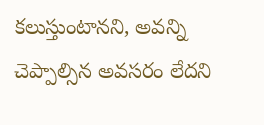కలుస్తుంటానని, అవన్ని చెప్పాల్సిన అవసరం లేదని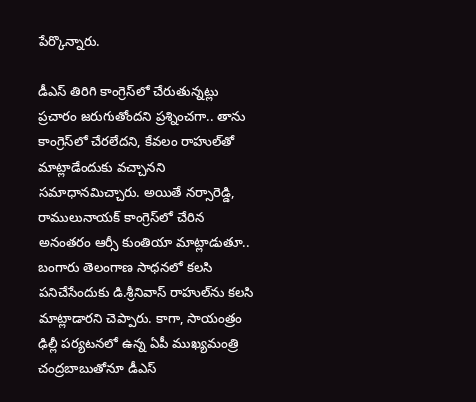పేర్కొన్నారు.

డీఎస్‌ తిరిగి కాంగ్రెస్‌లో చేరుతున్నట్లు ప్రచారం జరుగుతోందని ప్రశ్నించగా.. తాను కాంగ్రెస్‌లో చేరలేదని, కేవలం రాహుల్‌తో మాట్లాడేందుకు వచ్చానని సమాధానమిచ్చారు. అయితే నర్సారెడ్డి, రాములునాయక్‌ కాంగ్రెస్‌లో చేరిన అనంతరం ఆర్సీ కుంతియా మాట్లాడుతూ.. బంగారు తెలంగాణ సాధనలో కలసి పనిచేసేందుకు డి.శ్రీనివాస్‌ రాహుల్‌ను కలసి మాట్లాడారని చెప్పారు. కాగా, సాయంత్రం ఢిల్లీ పర్యటనలో ఉన్న ఏపీ ముఖ్యమంత్రి చంద్రబాబుతోనూ డీఎస్‌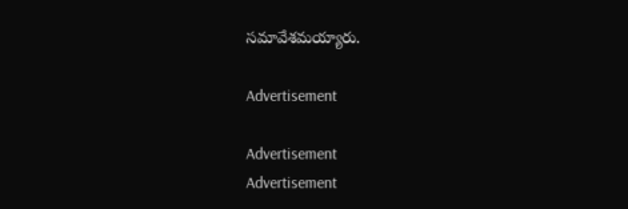సమావేశమయ్యారు.

Advertisement

Advertisement
Advertisement